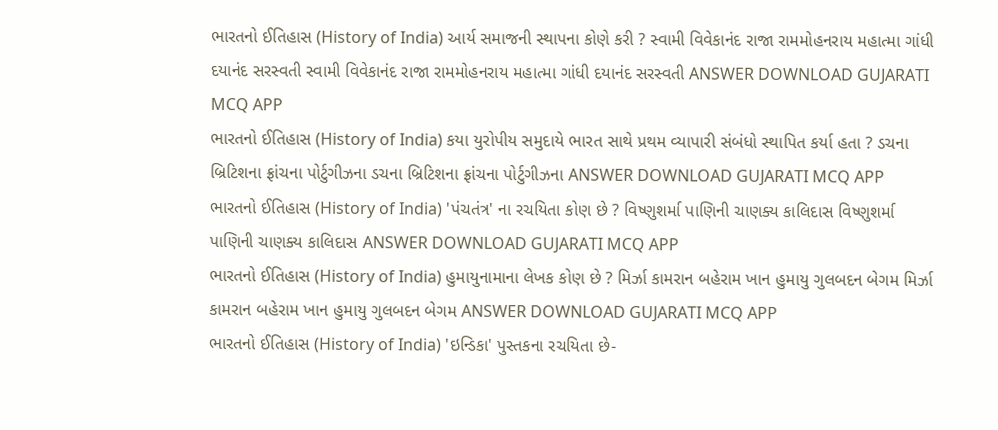ભારતનો ઈતિહાસ (History of India) આર્ય સમાજની સ્થાપના કોણે કરી ? સ્વામી વિવેકાનંદ રાજા રામમોહનરાય મહાત્મા ગાંધી દયાનંદ સરસ્વતી સ્વામી વિવેકાનંદ રાજા રામમોહનરાય મહાત્મા ગાંધી દયાનંદ સરસ્વતી ANSWER DOWNLOAD GUJARATI MCQ APP
ભારતનો ઈતિહાસ (History of India) કયા યુરોપીય સમુદાયે ભારત સાથે પ્રથમ વ્યાપારી સંબંધો સ્થાપિત કર્યા હતા ? ડચના બ્રિટિશના ફ્રાંચના પોર્ટુગીઝના ડચના બ્રિટિશના ફ્રાંચના પોર્ટુગીઝના ANSWER DOWNLOAD GUJARATI MCQ APP
ભારતનો ઈતિહાસ (History of India) 'પંચતંત્ર' ના રચયિતા કોણ છે ? વિષ્ણુશર્મા પાણિની ચાણક્ય કાલિદાસ વિષ્ણુશર્મા પાણિની ચાણક્ય કાલિદાસ ANSWER DOWNLOAD GUJARATI MCQ APP
ભારતનો ઈતિહાસ (History of India) હુમાયુનામાના લેખક કોણ છે ? મિર્ઝા કામરાન બહેરામ ખાન હુમાયુ ગુલબદન બેગમ મિર્ઝા કામરાન બહેરામ ખાન હુમાયુ ગુલબદન બેગમ ANSWER DOWNLOAD GUJARATI MCQ APP
ભારતનો ઈતિહાસ (History of India) 'ઇન્ડિકા' પુસ્તકના રચયિતા છે-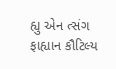હ્યુ એન ત્સંગ ફાહ્યાન કૌટિલ્ય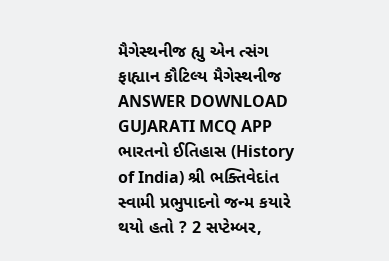મૈગેસ્થનીજ હ્યુ એન ત્સંગ ફાહ્યાન કૌટિલ્ય મૈગેસ્થનીજ ANSWER DOWNLOAD GUJARATI MCQ APP
ભારતનો ઈતિહાસ (History of India) શ્રી ભક્તિવેદાંત સ્વામી પ્રભુપાદનો જન્મ કયારે થયો હતો ? 2 સપ્ટેમ્બર,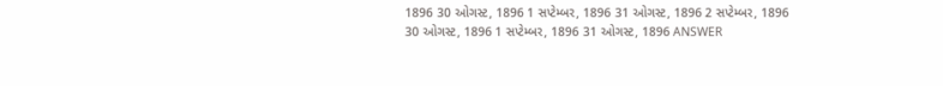1896 30 ઓગસ્ટ, 1896 1 સપ્ટેમ્બર, 1896 31 ઓગસ્ટ, 1896 2 સપ્ટેમ્બર, 1896 30 ઓગસ્ટ, 1896 1 સપ્ટેમ્બર, 1896 31 ઓગસ્ટ, 1896 ANSWER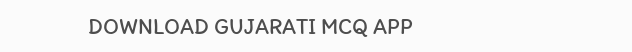DOWNLOAD GUJARATI MCQ APP